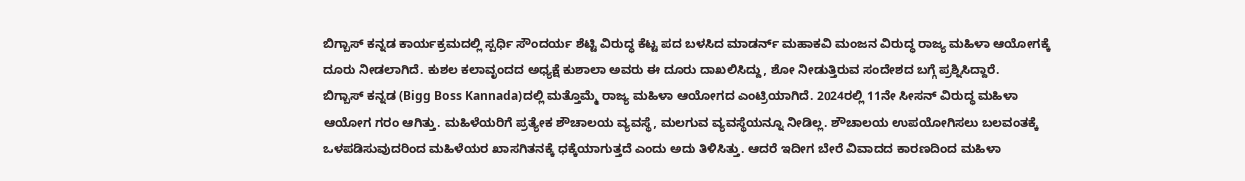ಬಿಗ್ಬಾಸ್ ಕನ್ನಡ ಕಾರ್ಯಕ್ರಮದಲ್ಲಿ ಸ್ಪರ್ಧಿ ಸೌಂದರ್ಯ ಶೆಟ್ಟಿ ವಿರುದ್ಧ ಕೆಟ್ಟ ಪದ ಬಳಸಿದ ಮಾಡರ್ನ್ ಮಹಾಕವಿ ಮಂಜನ ವಿರುದ್ಧ ರಾಜ್ಯ ಮಹಿಳಾ ಆಯೋಗಕ್ಕೆ ದೂರು ನೀಡಲಾಗಿದೆ. ಕುಶಲ ಕಲಾವೃಂದದ ಅಧ್ಯಕ್ಷೆ ಕುಶಾಲಾ ಅವರು ಈ ದೂರು ದಾಖಲಿಸಿದ್ದು, ಶೋ ನೀಡುತ್ತಿರುವ ಸಂದೇಶದ ಬಗ್ಗೆ ಪ್ರಶ್ನಿಸಿದ್ದಾರೆ.
ಬಿಗ್ಬಾಸ್ ಕನ್ನಡ (Bigg Boss Kannada)ದಲ್ಲಿ ಮತ್ತೊಮ್ಮೆ ರಾಜ್ಯ ಮಹಿಳಾ ಆಯೋಗದ ಎಂಟ್ರಿಯಾಗಿದೆ. 2024ರಲ್ಲಿ 11ನೇ ಸೀಸನ್ ವಿರುದ್ಧ ಮಹಿಳಾ ಆಯೋಗ ಗರಂ ಆಗಿತ್ತು. ಮಹಿಳೆಯರಿಗೆ ಪ್ರತ್ಯೇಕ ಶೌಚಾಲಯ ವ್ಯವಸ್ಥೆ, ಮಲಗುವ ವ್ಯವಸ್ಥೆಯನ್ನೂ ನೀಡಿಲ್ಲ. ಶೌಚಾಲಯ ಉಪಯೋಗಿಸಲು ಬಲವಂತಕ್ಕೆ ಒಳಪಡಿಸುವುದರಿಂದ ಮಹಿಳೆಯರ ಖಾಸಗಿತನಕ್ಕೆ ಧಕ್ಕೆಯಾಗುತ್ತದೆ ಎಂದು ಅದು ತಿಳಿಸಿತ್ತು. ಆದರೆ ಇದೀಗ ಬೇರೆ ವಿವಾದದ ಕಾರಣದಿಂದ ಮಹಿಳಾ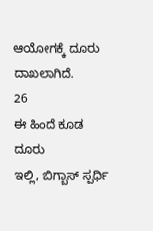ಆಯೋಗಕ್ಕೆ ದೂರು ದಾಖಲಾಗಿದೆ.
26
ಈ ಹಿಂದೆ ಕೂಡ ದೂರು
ಇಲ್ಲಿ, ಬಿಗ್ಬಾಸ್ ಸ್ಪರ್ಧಿ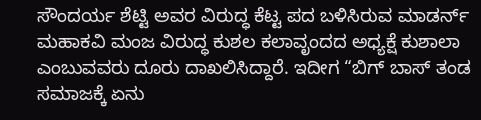ಸೌಂದರ್ಯ ಶೆಟ್ಟಿ ಅವರ ವಿರುದ್ಧ ಕೆಟ್ಟ ಪದ ಬಳಿಸಿರುವ ಮಾಡರ್ನ್ ಮಹಾಕವಿ ಮಂಜ ವಿರುದ್ಧ ಕುಶಲ ಕಲಾವೃಂದದ ಅಧ್ಯಕ್ಷೆ ಕುಶಾಲಾ ಎಂಬುವವರು ದೂರು ದಾಖಲಿಸಿದ್ದಾರೆ. ಇದೀಗ “ಬಿಗ್ ಬಾಸ್ ತಂಡ ಸಮಾಜಕ್ಕೆ ಏನು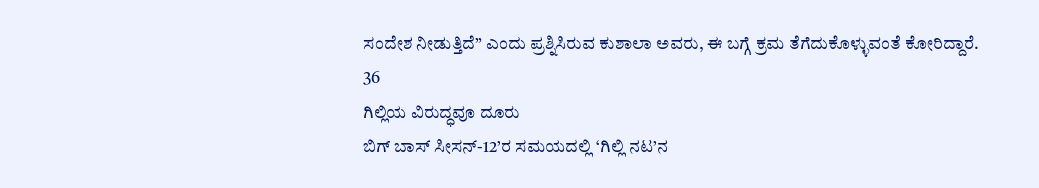ಸಂದೇಶ ನೀಡುತ್ತಿದೆ” ಎಂದು ಪ್ರಶ್ನಿಸಿರುವ ಕುಶಾಲಾ ಅವರು, ಈ ಬಗ್ಗೆ ಕ್ರಮ ತೆಗೆದುಕೊಳ್ಳುವಂತೆ ಕೋರಿದ್ದಾರೆ.
36
ಗಿಲ್ಲಿಯ ವಿರುದ್ಧವೂ ದೂರು
ಬಿಗ್ ಬಾಸ್ ಸೀಸನ್-12’ರ ಸಮಯದಲ್ಲಿ ‘ಗಿಲ್ಲಿ ನಟ’ನ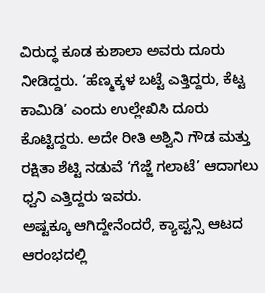ವಿರುದ್ಧ ಕೂಡ ಕುಶಾಲಾ ಅವರು ದೂರು ನೀಡಿದ್ದರು. ‘ಹೆಣ್ಮಕ್ಕಳ ಬಟ್ಟೆ ಎತ್ತಿದ್ದರು, ಕೆಟ್ಟ ಕಾಮಿಡಿ’ ಎಂದು ಉಲ್ಲೇಖಿಸಿ ದೂರು ಕೊಟ್ಟಿದ್ದರು. ಅದೇ ರೀತಿ ಅಶ್ವಿನಿ ಗೌಡ ಮತ್ತು ರಕ್ಷಿತಾ ಶೆಟ್ಟಿ ನಡುವೆ ‘ಗೆಜ್ಜೆ ಗಲಾಟೆ’ ಆದಾಗಲು ಧ್ವನಿ ಎತ್ತಿದ್ದರು ಇವರು.
ಅಷ್ಟಕ್ಕೂ ಆಗಿದ್ದೇನೆಂದರೆ, ಕ್ಯಾಪ್ಟನ್ಸಿ ಆಟದ ಆರಂಭದಲ್ಲಿ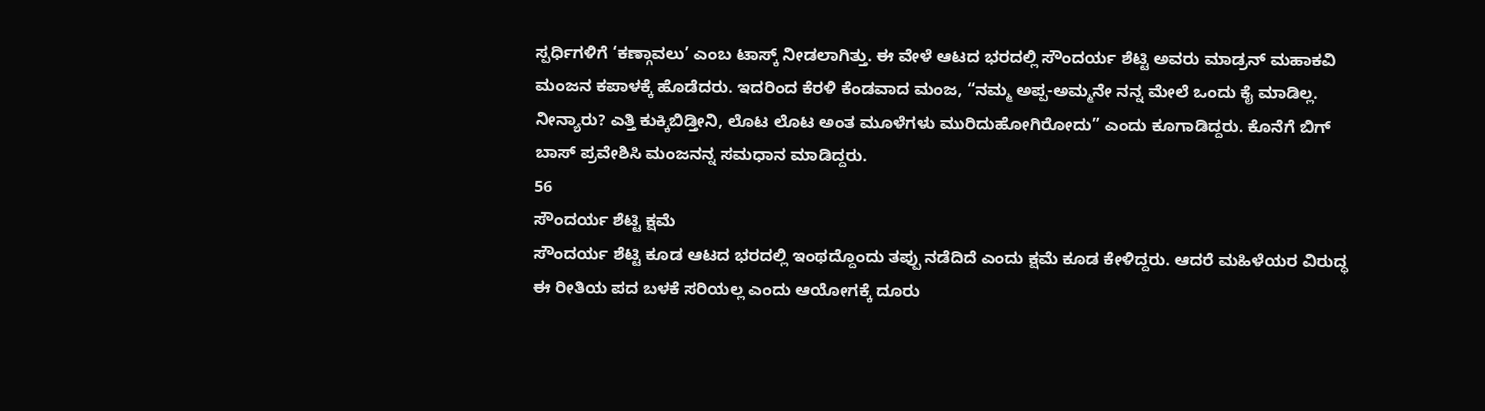ಸ್ಪರ್ಧಿಗಳಿಗೆ ‘ಕಣ್ಗಾವಲು’ ಎಂಬ ಟಾಸ್ಕ್ ನೀಡಲಾಗಿತ್ತು. ಈ ವೇಳೆ ಆಟದ ಭರದಲ್ಲಿ ಸೌಂದರ್ಯ ಶೆಟ್ಟಿ ಅವರು ಮಾಡ್ರನ್ ಮಹಾಕವಿ ಮಂಜನ ಕಪಾಳಕ್ಕೆ ಹೊಡೆದರು. ಇದರಿಂದ ಕೆರಳಿ ಕೆಂಡವಾದ ಮಂಜ, “ನಮ್ಮ ಅಪ್ಪ-ಅಮ್ಮನೇ ನನ್ನ ಮೇಲೆ ಒಂದು ಕೈ ಮಾಡಿಲ್ಲ. ನೀನ್ಯಾರು? ಎತ್ತಿ ಕುಕ್ಕಿಬಿಡ್ತೀನಿ, ಲೊಟ ಲೊಟ ಅಂತ ಮೂಳೆಗಳು ಮುರಿದುಹೋಗಿರೋದು” ಎಂದು ಕೂಗಾಡಿದ್ದರು. ಕೊನೆಗೆ ಬಿಗ್ ಬಾಸ್ ಪ್ರವೇಶಿಸಿ ಮಂಜನನ್ನ ಸಮಧಾನ ಮಾಡಿದ್ದರು.
56
ಸೌಂದರ್ಯ ಶೆಟ್ಟಿ ಕ್ಷಮೆ
ಸೌಂದರ್ಯ ಶೆಟ್ಟಿ ಕೂಡ ಆಟದ ಭರದಲ್ಲಿ ಇಂಥದ್ದೊಂದು ತಪ್ಪು ನಡೆದಿದೆ ಎಂದು ಕ್ಷಮೆ ಕೂಡ ಕೇಳಿದ್ದರು. ಆದರೆ ಮಹಿಳೆಯರ ವಿರುದ್ಧ ಈ ರೀತಿಯ ಪದ ಬಳಕೆ ಸರಿಯಲ್ಲ ಎಂದು ಆಯೋಗಕ್ಕೆ ದೂರು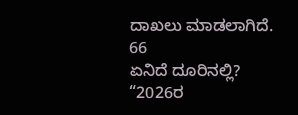ದಾಖಲು ಮಾಡಲಾಗಿದೆ.
66
ಏನಿದೆ ದೂರಿನಲ್ಲಿ?
“2026ರ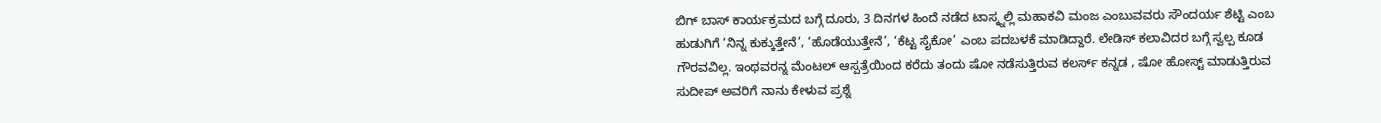ಬಿಗ್ ಬಾಸ್ ಕಾರ್ಯಕ್ರಮದ ಬಗ್ಗೆ ದೂರು, 3 ದಿನಗಳ ಹಿಂದೆ ನಡೆದ ಟಾಸ್ಕ್ನಲ್ಲಿ ಮಹಾಕವಿ ಮಂಜ ಎಂಬುವವರು ಸೌಂದರ್ಯ ಶೆಟ್ಟಿ ಎಂಬ ಹುಡುಗಿಗೆ ‘ನಿನ್ನ ಕುಕ್ಕುತ್ತೇನೆ’, ‘ಹೊಡೆಯುತ್ತೇನೆ’, ‘ಕೆಟ್ಟ ಸೈಕೋ’ ಎಂಬ ಪದಬಳಕೆ ಮಾಡಿದ್ದಾರೆ. ಲೇಡಿಸ್ ಕಲಾವಿದರ ಬಗ್ಗೆ ಸ್ವಲ್ಪ ಕೂಡ ಗೌರವವಿಲ್ಲ. ಇಂಥವರನ್ನ ಮೆಂಟಲ್ ಆಸ್ಪತ್ರೆಯಿಂದ ಕರೆದು ತಂದು ಷೋ ನಡೆಸುತ್ತಿರುವ ಕಲರ್ಸ್ ಕನ್ನಡ , ಷೋ ಹೋಸ್ಟ್ ಮಾಡುತ್ತಿರುವ ಸುದೀಪ್ ಅವರಿಗೆ ನಾನು ಕೇಳುವ ಪ್ರಶ್ನೆ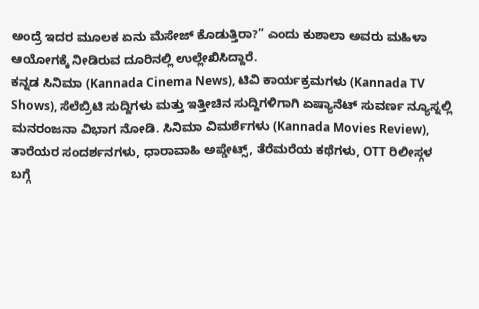ಅಂದ್ರೆ ಇದರ ಮೂಲಕ ಏನು ಮೆಸೇಜ್ ಕೊಡುತ್ತಿರಾ?” ಎಂದು ಕುಶಾಲಾ ಅವರು ಮಹಿಳಾ ಆಯೋಗಕ್ಕೆ ನೀಡಿರುವ ದೂರಿನಲ್ಲಿ ಉಲ್ಲೇಖಿಸಿದ್ದಾರೆ.
ಕನ್ನಡ ಸಿನಿಮಾ (Kannada Cinema News), ಟಿವಿ ಕಾರ್ಯಕ್ರಮಗಳು (Kannada TV Shows), ಸೆಲೆಬ್ರಿಟಿ ಸುದ್ದಿಗಳು ಮತ್ತು ಇತ್ತೀಚಿನ ಸುದ್ದಿಗಳಿಗಾಗಿ ಏಷ್ಯಾನೆಟ್ ಸುವರ್ಣ ನ್ಯೂಸ್ನಲ್ಲಿ ಮನರಂಜನಾ ವಿಭಾಗ ನೋಡಿ. ಸಿನಿಮಾ ವಿಮರ್ಶೆಗಳು (Kannada Movies Review), ತಾರೆಯರ ಸಂದರ್ಶನಗಳು, ಧಾರಾವಾಹಿ ಅಪ್ಡೇಟ್ಸ್, ತೆರೆಮರೆಯ ಕಥೆಗಳು, OTT ರಿಲೀಸ್ಗಳ ಬಗ್ಗೆ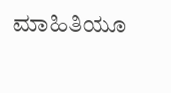ಮಾಹಿತಿಯೂ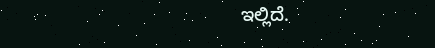ಇಲ್ಲಿದೆ.